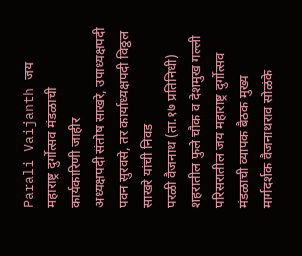Parali Vaijanth जय महाराष्ट्र दुर्गोत्सव मंडळाची कार्यकारिणी जाहीर
अध्यक्षपदी संतोष साखरे, उपाध्यक्षपदी पवन सुरवसे, तर कार्याध्यक्षपदी विठ्ठल साखरे यांची निवड
परळी वैजनाथ (ता.१७ प्रतिनिधी) शहरातील फुले चौक व देशमुख गल्ली परिसरातील जय महाराष्ट्र दुर्गोत्सव मंडळाची व्यापक बैठक मुख्य मार्गदर्शक वैजनाथराव सोळंके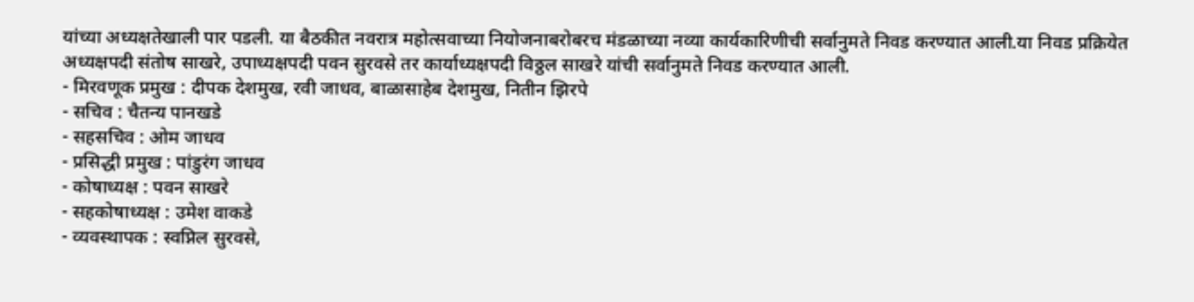यांच्या अध्यक्षतेखाली पार पडली. या बैठकीत नवरात्र महोत्सवाच्या नियोजनाबरोबरच मंडळाच्या नव्या कार्यकारिणीची सर्वानुमते निवड करण्यात आली.या निवड प्रक्रियेत अध्यक्षपदी संतोष साखरे, उपाध्यक्षपदी पवन सुरवसे तर कार्याध्यक्षपदी विठ्ठल साखरे यांची सर्वानुमते निवड करण्यात आली.
- मिरवणूक प्रमुख : दीपक देशमुख, रवी जाधव, बाळासाहेब देशमुख, नितीन झिरपे
- सचिव : चैतन्य पानखडे
- सहसचिव : ओम जाधव
- प्रसिद्धी प्रमुख : पांडुरंग जाधव
- कोषाध्यक्ष : पवन साखरे
- सहकोषाध्यक्ष : उमेश वाकडे
- व्यवस्थापक : स्वप्निल सुरवसे,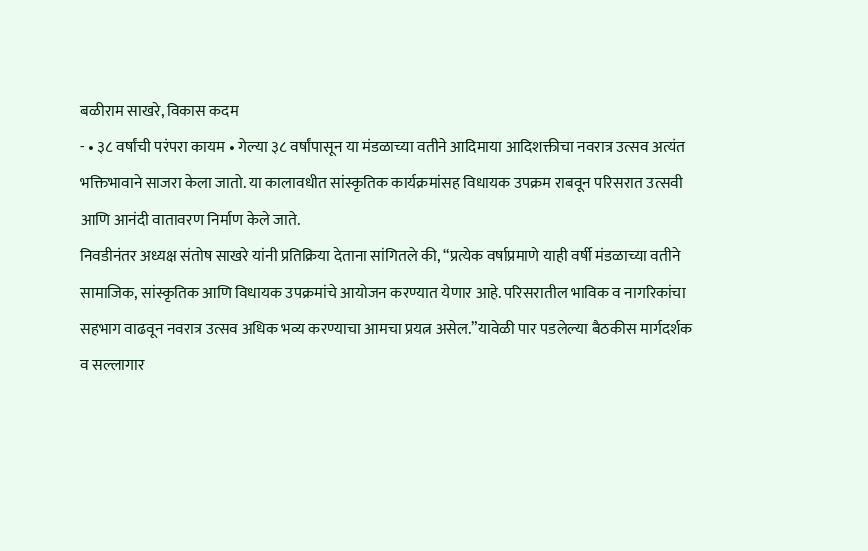बळीराम साखरे, विकास कदम
- • ३८ वर्षांची परंपरा कायम • गेल्या ३८ वर्षांपासून या मंडळाच्या वतीने आदिमाया आदिशक्तीचा नवरात्र उत्सव अत्यंत भक्तिभावाने साजरा केला जातो. या कालावधीत सांस्कृतिक कार्यक्रमांसह विधायक उपक्रम राबवून परिसरात उत्सवी आणि आनंदी वातावरण निर्माण केले जाते.
निवडीनंतर अध्यक्ष संतोष साखरे यांनी प्रतिक्रिया देताना सांगितले की, “प्रत्येक वर्षाप्रमाणे याही वर्षी मंडळाच्या वतीने सामाजिक, सांस्कृतिक आणि विधायक उपक्रमांचे आयोजन करण्यात येणार आहे. परिसरातील भाविक व नागरिकांचा सहभाग वाढवून नवरात्र उत्सव अधिक भव्य करण्याचा आमचा प्रयत्न असेल.”यावेळी पार पडलेल्या बैठकीस मार्गदर्शक व सल्लागार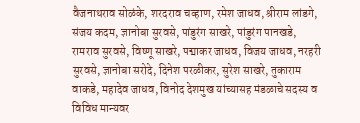वैजनाथराव सोळंके, शरदराव चव्हाण, रमेश जाधव, श्रीराम लांडगे, संजय कदम, ज्ञानोबा सुरवसे, पांडुरंग साखरे, पांडुरंग पानखडे, रामराव सुरवसे, विष्णू साखरे, पद्माकर जाधव, विजय जाधव, नरहरी सुरवसे, ज्ञानोबा सरोदे, दिनेश परळीकर, सुरेश साखरे, तुकाराम वाकडे, महादेव जाधव, विनोद देशमुख यांच्यासह मंडळाचे सदस्य व विविध मान्यवर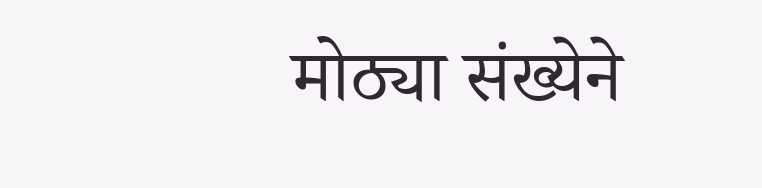मोठ्या संख्येने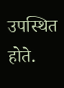उपस्थित होते.